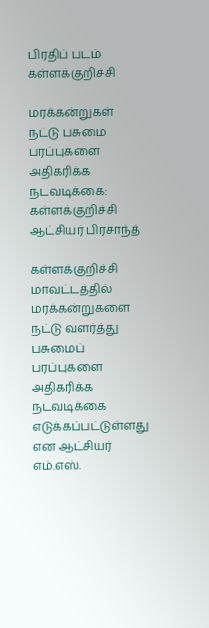பிரதிப் படம்
கள்ளக்குறிச்சி

மரக்கன்றுகள் நட்டு பசுமை பரப்புகளை அதிகரிக்க நடவடிக்கை: கள்ளக்குறிச்சி ஆட்சியர் பிரசாந்த்

கள்ளக்குறிச்சி மாவட்டத்தில் மரக்கன்றுகளை நட்டு வளர்த்து பசுமைப் பரப்புகளை அதிகரிக்க நடவடிக்கை எடுக்கப்பட்டுள்ளது என ஆட்சியர் எம்.எஸ்.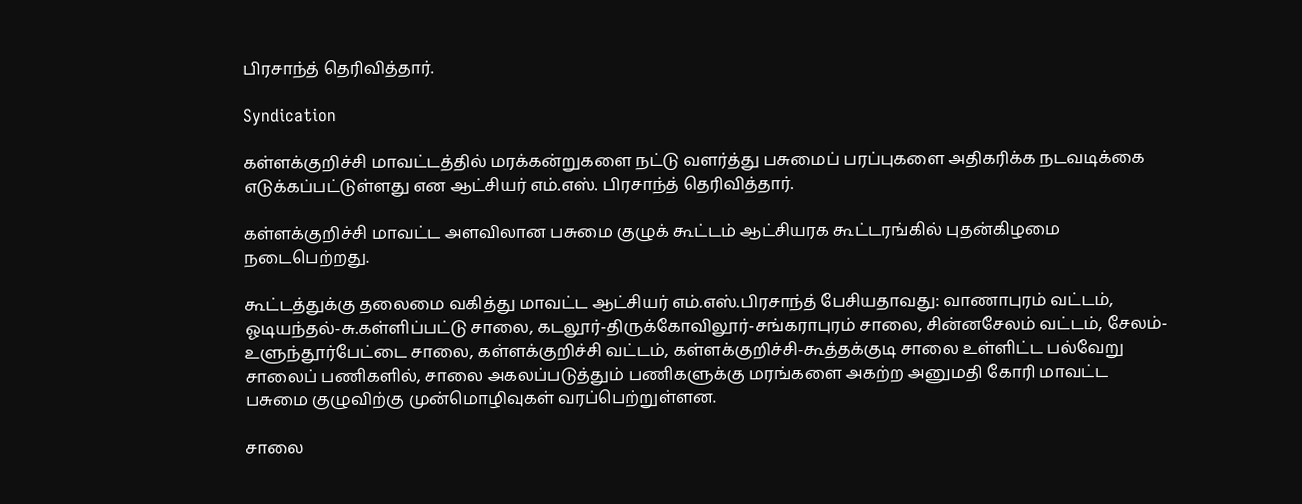பிரசாந்த் தெரிவித்தார்.

Syndication

கள்ளக்குறிச்சி மாவட்டத்தில் மரக்கன்றுகளை நட்டு வளர்த்து பசுமைப் பரப்புகளை அதிகரிக்க நடவடிக்கை எடுக்கப்பட்டுள்ளது என ஆட்சியர் எம்.எஸ். பிரசாந்த் தெரிவித்தார்.

கள்ளக்குறிச்சி மாவட்ட அளவிலான பசுமை குழுக் கூட்டம் ஆட்சியரக கூட்டரங்கில் புதன்கிழமை நடைபெற்றது.

கூட்டத்துக்கு தலைமை வகித்து மாவட்ட ஆட்சியர் எம்.எஸ்.பிரசாந்த் பேசியதாவது: வாணாபுரம் வட்டம், ஓடியந்தல்-சு.கள்ளிப்பட்டு சாலை, கடலூர்-திருக்கோவிலூர்-சங்கராபுரம் சாலை, சின்னசேலம் வட்டம், சேலம்-உளுந்தூர்பேட்டை சாலை, கள்ளக்குறிச்சி வட்டம், கள்ளக்குறிச்சி-கூத்தக்குடி சாலை உள்ளிட்ட பல்வேறு சாலைப் பணிகளில், சாலை அகலப்படுத்தும் பணிகளுக்கு மரங்களை அகற்ற அனுமதி கோரி மாவட்ட பசுமை குழுவிற்கு முன்மொழிவுகள் வரப்பெற்றுள்ளன.

சாலை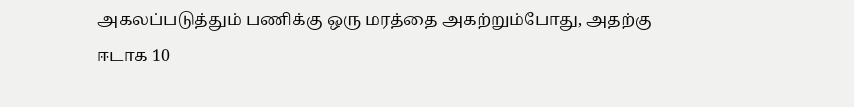அகலப்படுத்தும் பணிக்கு ஒரு மரத்தை அகற்றும்போது, அதற்கு ஈடாக 10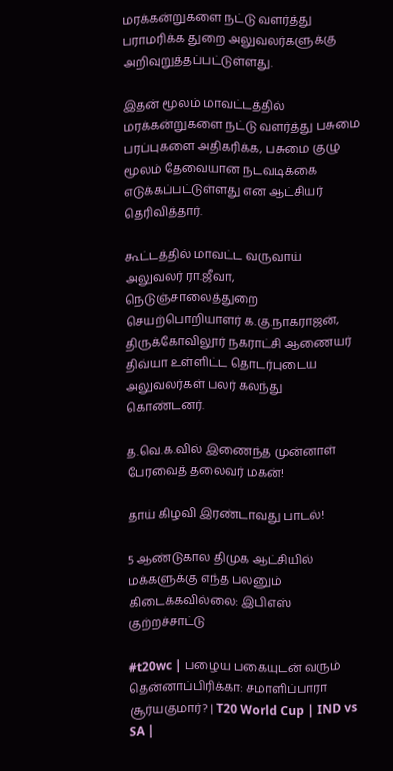மரக்கன்றுகளை நட்டு வளர்த்து பராமரிக்க துறை அலுவலர்களுக்கு அறிவுறுத்தப்பட்டுள்ளது.

இதன் மூலம் மாவட்டத்தில் மரக்கன்றுகளை நட்டு வளர்த்து பசுமை பரப்புகளை அதிகரிக்க, பசுமை குழு மூலம் தேவையான நடவடிக்கை எடுக்கப்பட்டுள்ளது என ஆட்சியர் தெரிவித்தார்.

கூட்டத்தில் மாவட்ட வருவாய் அலுவலர் ரா.ஜீவா, நெடுஞ்சாலைத்துறை செயற்பொறியாளர் க.கு.நாகராஜன், திருக்கோவிலூர் நகராட்சி ஆணையர் திவ்யா உள்ளிட்ட தொடர்புடைய அலுவலர்கள் பலர் கலந்து கொண்டனர்.

த.வெ.க.வில் இணைந்த முன்னாள் பேரவைத் தலைவர் மகன்!

தாய் கிழவி இரண்டாவது பாடல்!

5 ஆண்டுகால திமுக ஆட்சியில் மக்களுக்கு எந்த பலனும் கிடைக்கவில்லை: இபிஎஸ் குற்றச்சாட்டு

#t20wc | பழைய பகையுடன் வரும் தென்னாப்பிரிக்கா: சமாளிப்பாரா சூர்யகுமார்? | T20 World Cup | IND vs SA |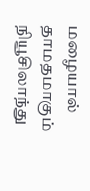மழையால் தாமதமாகும் நியூசிலாந்து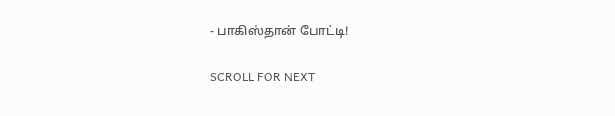- பாகிஸ்தான் போட்டி!

SCROLL FOR NEXT